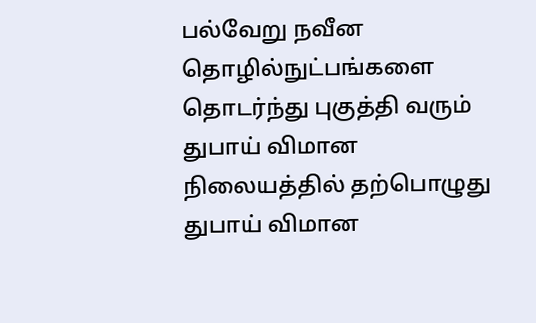பல்வேறு நவீன தொழில்நுட்பங்களை தொடர்ந்து புகுத்தி வரும் துபாய் விமான நிலையத்தில் தற்பொழுது துபாய் விமான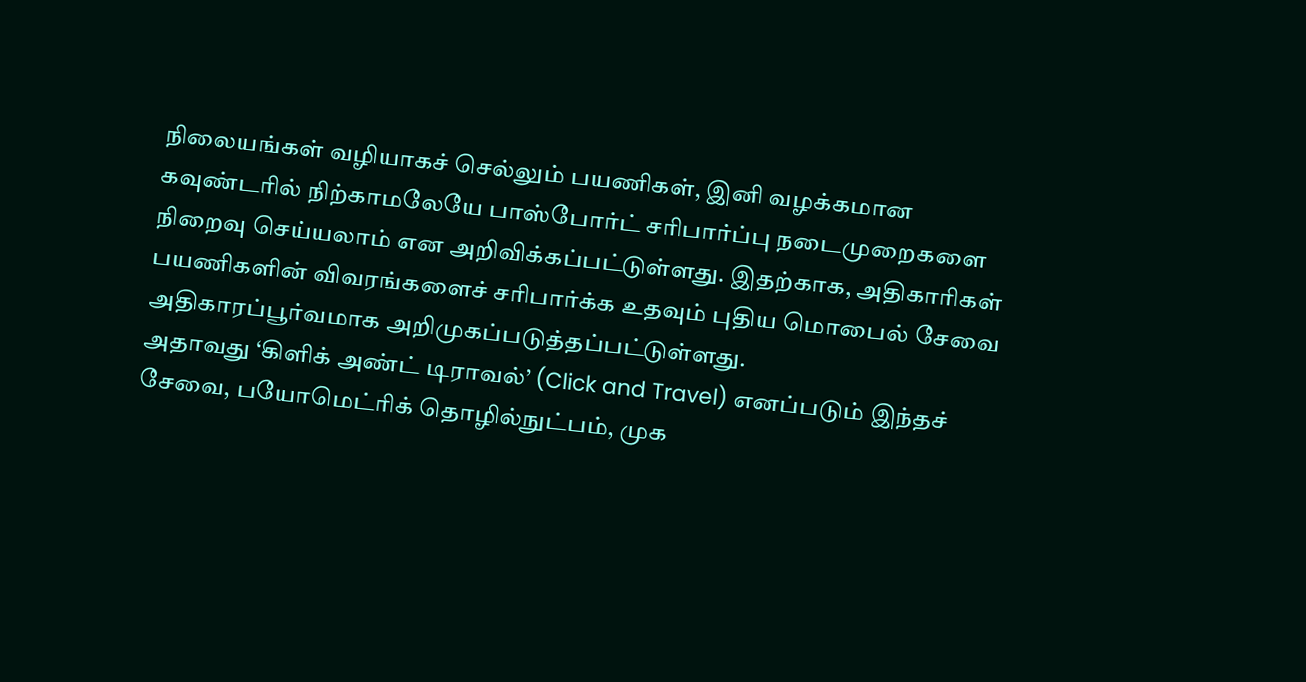நிலையங்கள் வழியாகச் செல்லும் பயணிகள், இனி வழக்கமான கவுண்டரில் நிற்காமலேயே பாஸ்போர்ட் சரிபார்ப்பு நடைமுறைகளை நிறைவு செய்யலாம் என அறிவிக்கப்பட்டுள்ளது. இதற்காக, அதிகாரிகள் பயணிகளின் விவரங்களைச் சரிபார்க்க உதவும் புதிய மொபைல் சேவை அதிகாரப்பூர்வமாக அறிமுகப்படுத்தப்பட்டுள்ளது.
அதாவது ‘கிளிக் அண்ட் டிராவல்’ (Click and Travel) எனப்படும் இந்தச் சேவை, பயோமெட்ரிக் தொழில்நுட்பம், முக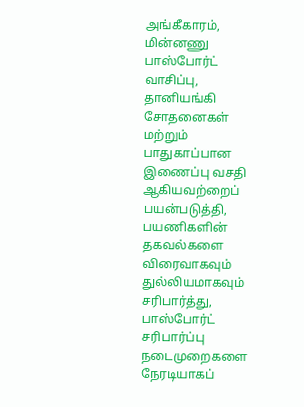அங்கீகாரம், மின்னணு பாஸ்போர்ட் வாசிப்பு, தானியங்கி சோதனைகள் மற்றும் பாதுகாப்பான இணைப்பு வசதி ஆகியவற்றைப் பயன்படுத்தி, பயணிகளின் தகவல்களை விரைவாகவும் துல்லியமாகவும் சரிபார்த்து, பாஸ்போர்ட் சரிபார்ப்பு நடைமுறைகளை நேரடியாகப்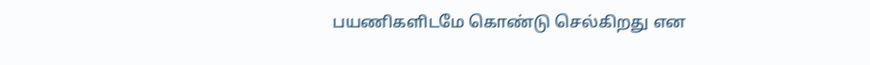பயணிகளிடமே கொண்டு செல்கிறது என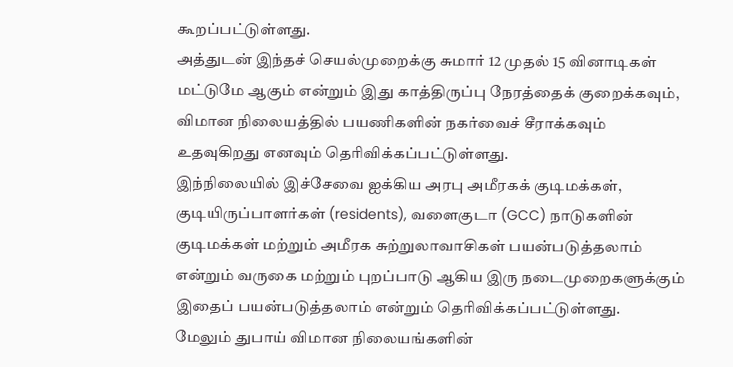கூறப்பட்டுள்ளது.
அத்துடன் இந்தச் செயல்முறைக்கு சுமார் 12 முதல் 15 வினாடிகள் மட்டுமே ஆகும் என்றும் இது காத்திருப்பு நேரத்தைக் குறைக்கவும், விமான நிலையத்தில் பயணிகளின் நகர்வைச் சீராக்கவும் உதவுகிறது எனவும் தெரிவிக்கப்பட்டுள்ளது.
இந்நிலையில் இச்சேவை ஐக்கிய அரபு அமீரகக் குடிமக்கள், குடியிருப்பாளர்கள் (residents), வளைகுடா (GCC) நாடுகளின் குடிமக்கள் மற்றும் அமீரக சுற்றுலாவாசிகள் பயன்படுத்தலாம் என்றும் வருகை மற்றும் புறப்பாடு ஆகிய இரு நடைமுறைகளுக்கும் இதைப் பயன்படுத்தலாம் என்றும் தெரிவிக்கப்பட்டுள்ளது.
மேலும் துபாய் விமான நிலையங்களின்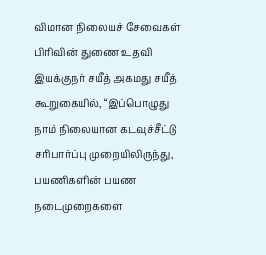விமான நிலையச் சேவைகள் பிரிவின் துணை உதவி இயக்குநர் சயீத் அகமது சயீத் கூறுகையில், “இப்பொழுது நாம் நிலையான கடவுச்சீட்டு சரிபார்ப்பு முறையிலிருந்து, பயணிகளின் பயண நடைமுறைகளை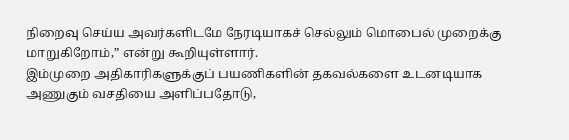நிறைவு செய்ய அவர்களிடமே நேரடியாகச் செல்லும் மொபைல் முறைக்கு மாறுகிறோம்,” என்று கூறியுள்ளார்.
இம்முறை அதிகாரிகளுக்குப் பயணிகளின் தகவல்களை உடனடியாக அணுகும் வசதியை அளிப்பதோடு,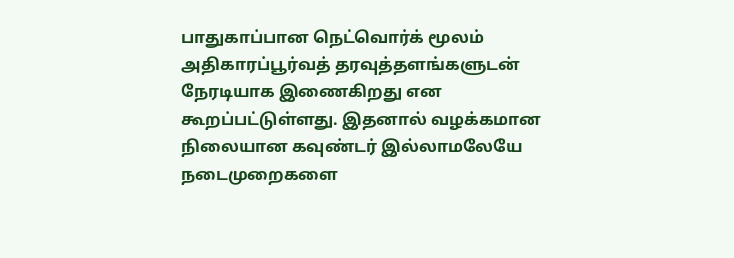பாதுகாப்பான நெட்வொர்க் மூலம் அதிகாரப்பூர்வத் தரவுத்தளங்களுடன் நேரடியாக இணைகிறது என கூறப்பட்டுள்ளது. இதனால் வழக்கமான நிலையான கவுண்டர் இல்லாமலேயே நடைமுறைகளை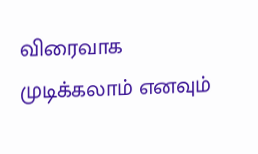விரைவாக முடிக்கலாம் எனவும்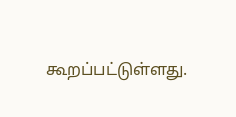கூறப்பட்டுள்ளது.